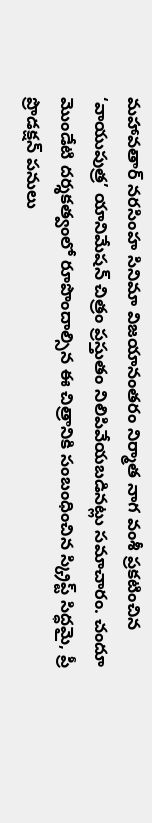మహావతార్ నరసింహ సినిమా విజయానంతరం నిర్మాత నాగ వంశీ ప్రకటించిన ‘వాయుపుత్ర’ యానిమేషన్ చిత్రం ప్రస్తుతం నిలిపివేయబడినట్లు సమాచారం. చందూ మొండేటి దర్శకత్వంలో రూపొందాల్సిన ఈ చిత్రానికి సంబంధించిన స్క్రిప్ట్ సిద్ధమై, ప్రీ ప్రొడక్షన్ పనులు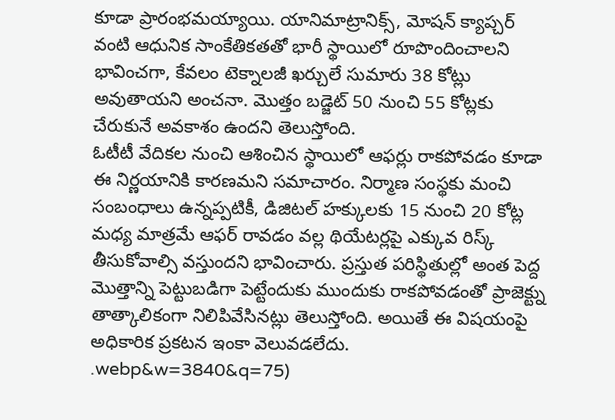కూడా ప్రారంభమయ్యాయి. యానిమాట్రానిక్స్, మోషన్ క్యాప్చర్ వంటి ఆధునిక సాంకేతికతతో భారీ స్థాయిలో రూపొందించాలని భావించగా, కేవలం టెక్నాలజీ ఖర్చులే సుమారు 38 కోట్లు అవుతాయని అంచనా. మొత్తం బడ్జెట్ 50 నుంచి 55 కోట్లకు చేరుకునే అవకాశం ఉందని తెలుస్తోంది.
ఓటీటీ వేదికల నుంచి ఆశించిన స్థాయిలో ఆఫర్లు రాకపోవడం కూడా ఈ నిర్ణయానికి కారణమని సమాచారం. నిర్మాణ సంస్థకు మంచి సంబంధాలు ఉన్నప్పటికీ, డిజిటల్ హక్కులకు 15 నుంచి 20 కోట్ల మధ్య మాత్రమే ఆఫర్ రావడం వల్ల థియేటర్లపై ఎక్కువ రిస్క్ తీసుకోవాల్సి వస్తుందని భావించారు. ప్రస్తుత పరిస్థితుల్లో అంత పెద్ద మొత్తాన్ని పెట్టుబడిగా పెట్టేందుకు ముందుకు రాకపోవడంతో ప్రాజెక్ట్ను తాత్కాలికంగా నిలిపివేసినట్లు తెలుస్తోంది. అయితే ఈ విషయంపై అధికారిక ప్రకటన ఇంకా వెలువడలేదు.
.webp&w=3840&q=75)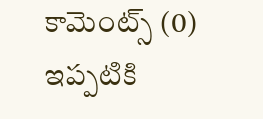కామెంట్స్ (0)
ఇప్పటికి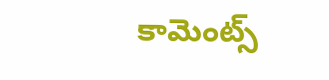కామెంట్స్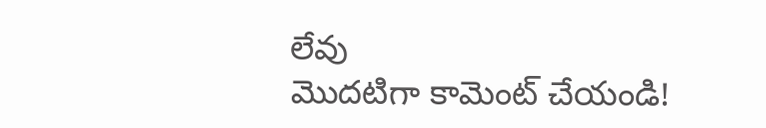లేవు
మొదటిగా కామెంట్ చేయండి!